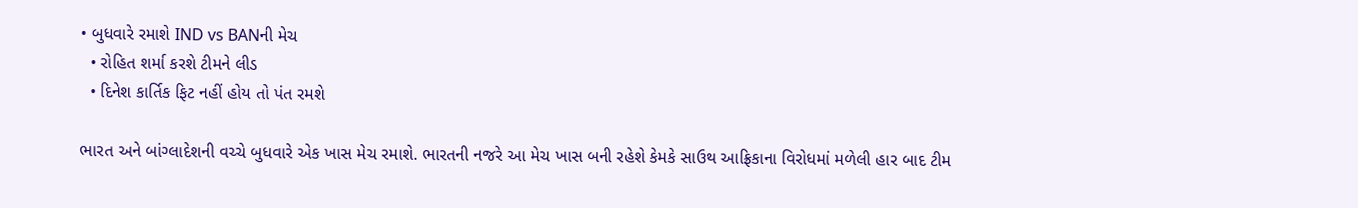• બુધવારે રમાશે IND vs BANની મેચ
  • રોહિત શર્મા કરશે ટીમને લીડ
  • દિનેશ કાર્તિક ફિટ નહીં હોય તો પંત રમશે

ભારત અને બાંગ્લાદેશની વચ્ચે બુધવારે એક ખાસ મેચ રમાશે. ભારતની નજરે આ મેચ ખાસ બની રહેશે કેમકે સાઉથ આફ્રિકાના વિરોધમાં મળેલી હાર બાદ ટીમ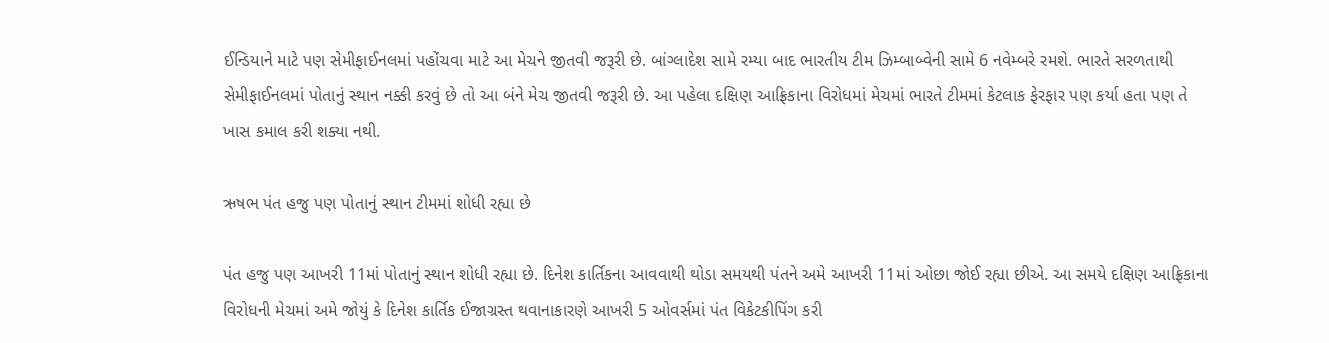ઈન્ડિયાને માટે પણ સેમીફાઈનલમાં પહોંચવા માટે આ મેચને જીતવી જરૂરી છે. બાંગ્લાદેશ સામે રમ્યા બાદ ભારતીય ટીમ ઝિમ્બાબ્વેની સામે 6 નવેમ્બરે રમશે. ભારતે સરળતાથી સેમીફાઈનલમાં પોતાનું સ્થાન નક્કી કરવું છે તો આ બંને મેચ જીતવી જરૂરી છે. આ પહેલા દક્ષિણ આફ્રિકાના વિરોધમાં મેચમાં ભારતે ટીમમાં કેટલાક ફેરફાર પણ કર્યા હતા પણ તે ખાસ કમાલ કરી શક્યા નથી.

ઋષભ પંત હજુ પણ પોતાનું સ્થાન ટીમમાં શોધી રહ્યા છે

પંત હજુ પણ આખરી 11માં પોતાનું સ્થાન શોધી રહ્યા છે. દિનેશ કાર્તિકના આવવાથી થોડા સમયથી પંતને અમે આખરી 11માં ઓછા જોઈ રહ્યા છીએ. આ સમયે દક્ષિણ આફ્રિકાના વિરોધની મેચમાં અમે જોયું કે દિનેશ કાર્તિક ઈજાગ્રસ્ત થવાનાકારણે આખરી 5 ઓવર્સમાં પંત વિકેટકીપિંગ કરી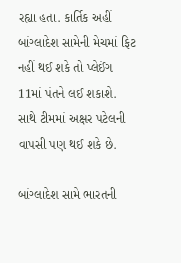રહ્યા હતા. કાર્તિક અહીં બાંગ્લાદેશ સામેની મેચમાં ફિટ નહીં થઈ શકે તો પ્લેઈંગ 11માં પંતને લઈ શકાશે. સાથે ટીમમાં અક્ષર પટેલની વાપસી પણ થઈ શકે છે.

બાંગ્લાદેશ સામે ભારતની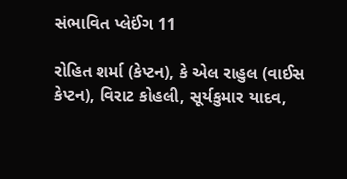સંભાવિત પ્લેઈંગ 11

રોહિત શર્મા (કેપ્ટન), કે એલ રાહુલ (વાઈસ કેપ્ટન), વિરાટ કોહલી, સૂર્યકુમાર યાદવ,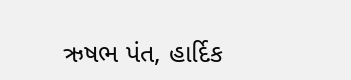ઋષભ પંત, હાર્દિક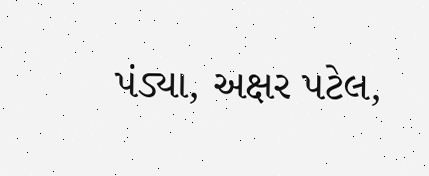પંડ્યા, અક્ષર પટેલ,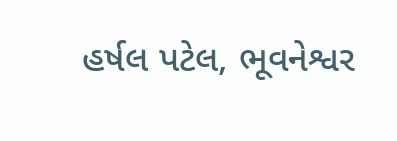હર્ષલ પટેલ, ભૂવનેશ્વર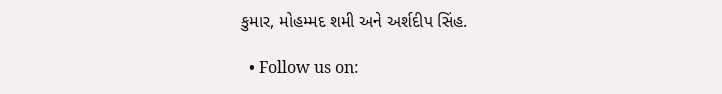કુમાર, મોહમ્મદ શમી અને અર્શદીપ સિંહ.

  • Follow us on: